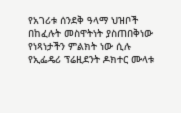የአገሪቱ ሰንደቅ ዓላማ ህዝቦች በከፈሉት መስዋትነት ያስጠበቅነው የነጻነታችን ምልክት ነው ሲሉ የኢፌዴሪ ፕሬዚደንት ዶክተር ሙላቱ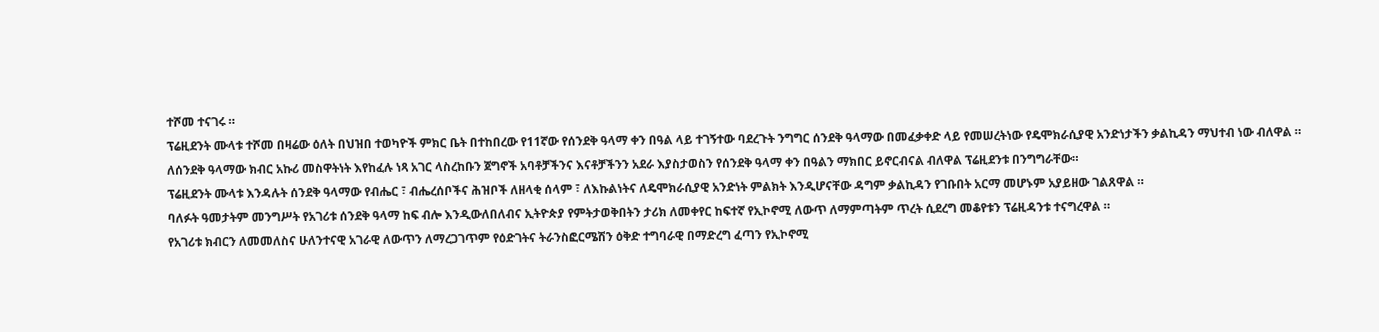ተሾመ ተናገሩ ።
ፕሬዚደንት ሙላቱ ተሾመ በዛሬው ዕለት በህዝበ ተወካዮች ምክር ቤት በተከበረው የ11ኛው የሰንደቅ ዓላማ ቀን በዓል ላይ ተገኝተው ባደረጉት ንግግር ሰንደቅ ዓላማው በመፈቃቀድ ላይ የመሠረትነው የዴሞክራሲያዊ አንድነታችን ቃልኪዳን ማህተብ ነው ብለዋል ።
ለሰንደቅ ዓላማው ክብር አኩሪ መስዋትነት እየከፈሉ ነጻ አገር ላስረከቡን ጀግኖች አባቶቻችንና እናቶቻችንን አደራ እያስታወስን የሰንደቅ ዓላማ ቀን በዓልን ማክበር ይኖርብናል ብለዋል ፕሬዚደንቱ በንግግራቸው።
ፕሬዚደንት ሙላቱ እንዳሉት ሰንደቅ ዓላማው የብሔር ፣ ብሔረሰቦችና ሕዝቦች ለዘላቂ ሰላም ፣ ለእኩልነትና ለዴሞክራሲያዊ አንድነት ምልክት እንዲሆናቸው ዳግም ቃልኪዳን የገቡበት አርማ መሆኑም አያይዘው ገልጸዋል ።
ባለፉት ዓመታትም መንግሥት የአገሪቱ ሰንደቅ ዓላማ ከፍ ብሎ እንዲውለበለብና ኢትዮጵያ የምትታወቅበትን ታሪክ ለመቀየር ከፍተኛ የኢኮኖሚ ለውጥ ለማምጣትም ጥረት ሲደረግ መቆየቱን ፕሬዚዳንቱ ተናግረዋል ።
የአገሪቱ ክብርን ለመመለስና ሁለንተናዊ አገራዊ ለውጥን ለማረጋገጥም የዕድገትና ትራንስፎርሜሽን ዕቅድ ተግባራዊ በማድረግ ፈጣን የኢኮኖሚ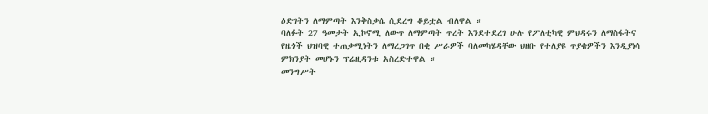ዕድገትን ለማምጣት እንቅስቃሴ ሲደረግ ቆይቷል ብለዋል ።
ባለፉት 27 ዓመታት ኢኮኖሚ ለውጥ ለማምጣት ጥረት እንደተደረገ ሁሉ የፖለቲካዊ ምህዳሩን ለማስፋትና የዜጎች ህዝባዊ ተጠቃሚነትን ለማረጋገጥ በቂ ሥራዎች ባለመካሄዳቸው ህዘቡ የተለያዩ ጥያቄዎችን እንዲያነሳ ምክንያት መሆኑን ፕሬዚዳንቱ አስረድተዋል ።
መንግሥት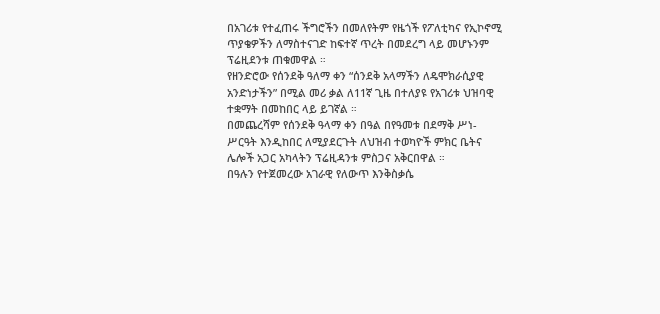በአገሪቱ የተፈጠሩ ችግሮችን በመለየትም የዜጎች የፖለቲካና የኢኮኖሚ ጥያቄዎችን ለማስተናገድ ከፍተኛ ጥረት በመደረግ ላይ መሆኑንም ፕሬዚደንቱ ጠቁመዋል ።
የዘንድሮው የሰንደቅ ዓለማ ቀን “ሰንደቅ አላማችን ለዴሞክራሲያዊ አንድነታችን” በሚል መሪ ቃል ለ11ኛ ጊዜ በተለያዩ የአገሪቱ ህዝባዊ ተቋማት በመከበር ላይ ይገኛል ።
በመጨረሻም የሰንደቅ ዓላማ ቀን በዓል በየዓመቱ በደማቅ ሥነ-ሥርዓት እንዲከበር ለሚያደርጉት ለህዝብ ተወካዮች ምክር ቤትና ሌሎች አጋር አካላትን ፕሬዚዳንቱ ምስጋና አቅርበዋል ።
በዓሉን የተጀመረው አገራዊ የለውጥ እንቅስቃሴ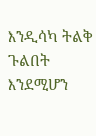እንዲሳካ ትልቅ ጉልበት እንደሚሆን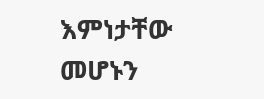እምነታቸው መሆኑን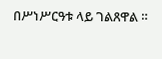በሥነሥርዓቱ ላይ ገልጸዋል ።